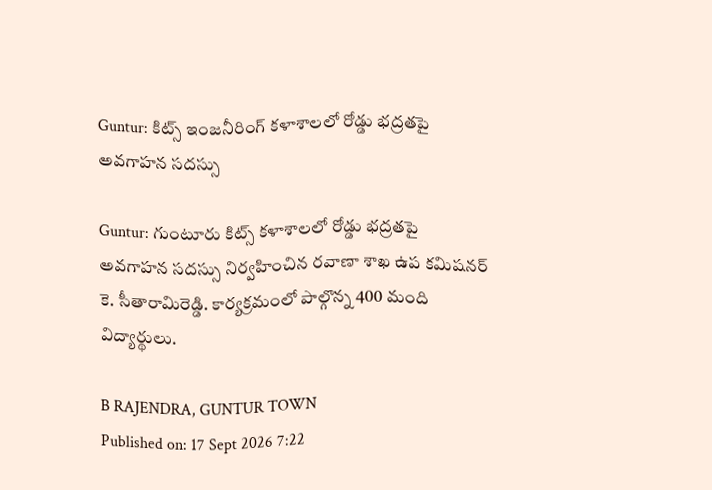Guntur: కిట్స్ ఇంజనీరింగ్ కళాశాలలో రోడ్డు భద్రతపై అవగాహన సదస్సు

Guntur: గుంటూరు కిట్స్ కళాశాలలో రోడ్డు భద్రతపై అవగాహన సదస్సు నిర్వహించిన రవాణా శాఖ ఉప కమిషనర్ కె. సీతారామిరెడ్డి. కార్యక్రమంలో పాల్గొన్న 400 మంది విద్యార్థులు.

B RAJENDRA, GUNTUR TOWN
Published on: 17 Sept 2026 7:22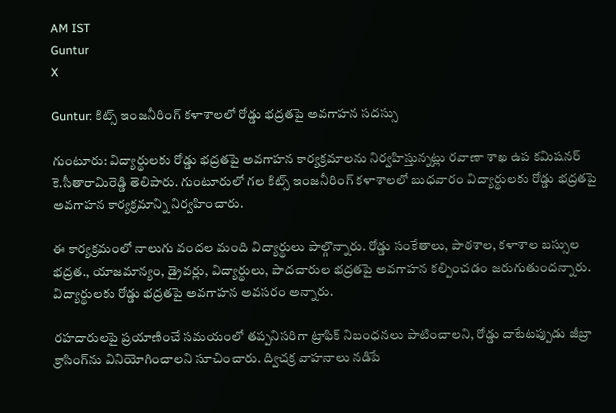AM IST
Guntur
X

Guntur: కిట్స్ ఇంజనీరింగ్ కళాశాలలో రోడ్డు భద్రతపై అవగాహన సదస్సు

గుంటూరు: విద్యార్థులకు రోడ్డు భద్రతపై అవగాహన కార్యక్రమాలను నిర్వహిస్తున్నట్లు రవాణా శాఖ ఉప కమిషనర్ కె.సీతారామిరెడ్డి తెలిపారు. గుంటూరులో గల కిట్స్ ఇంజనీరింగ్ కళాశాలలో బుధవారం విద్యార్థులకు రోడ్డు భద్రతపై అవగాహన కార్యక్రమాన్ని నిర్వహించారు.

ఈ కార్యక్రమంలో నాలుగు వందల మంది విద్యార్థులు పాల్గొన్నారు. రోడ్డు సంకేతాలు, పాఠశాల, కళాశాల బస్సుల భద్రత., యాజమాన్యం, డ్రైవర్లు, విద్యార్థులు, పాదచారుల భద్రతపై అవగాహన కల్పించడం జరుగుతుందన్నారు. విద్యార్థులకు రోడ్డు భద్రతపై అవగాహన అవసరం అన్నారు.

రహదారులపై ప్రయాణించే సమయంలో తప్పనిసరిగా ట్రాఫిక్ నిబంధనలు పాటించాలని, రోడ్డు దాటేటప్పుడు జీబ్రా క్రాసింగ్‌ను వినియోగించాలని సూచించారు. ద్విచక్ర వాహనాలు నడిపే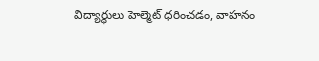విద్యార్థులు హెల్మెట్ ధరించడం, వాహనం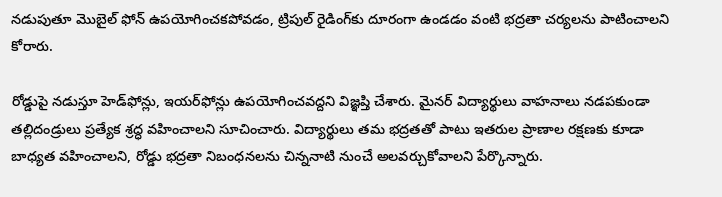నడుపుతూ మొబైల్ ఫోన్ ఉపయోగించకపోవడం, ట్రిపుల్ రైడింగ్‌కు దూరంగా ఉండడం వంటి భద్రతా చర్యలను పాటించాలని కోరారు.

రోడ్డుపై నడుస్తూ హెడ్‌ఫోన్లు, ఇయర్‌ఫోన్లు ఉపయోగించవద్దని విజ్ఞప్తి చేశారు. మైనర్ విద్యార్థులు వాహనాలు నడపకుండా తల్లిదండ్రులు ప్రత్యేక శ్రద్ధ వహించాలని సూచించారు. విద్యార్థులు తమ భద్రతతో పాటు ఇతరుల ప్రాణాల రక్షణకు కూడా బాధ్యత వహించాలని, రోడ్డు భద్రతా నిబంధనలను చిన్ననాటి నుంచే అలవర్చుకోవాలని పేర్కొన్నారు.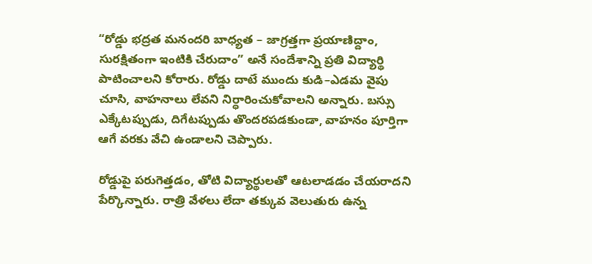“రోడ్డు భద్రత మనందరి బాధ్యత – జాగ్రత్తగా ప్రయాణిద్దాం, సురక్షితంగా ఇంటికి చేరుదాం” అనే సందేశాన్ని ప్రతి విద్యార్థి పాటించాలని కోరారు. రోడ్డు దాటే ముందు కుడి–ఎడమ వైపు చూసి, వాహనాలు లేవని నిర్ధారించుకోవాలని అన్నారు. బస్సు ఎక్కేటప్పుడు, దిగేటప్పుడు తొందరపడకుండా, వాహనం పూర్తిగా ఆగే వరకు వేచి ఉండాలని చెప్పారు.

రోడ్డుపై పరుగెత్తడం, తోటి విద్యార్థులతో ఆటలాడడం చేయరాదని పేర్కొన్నారు. రాత్రి వేళలు లేదా తక్కువ వెలుతురు ఉన్న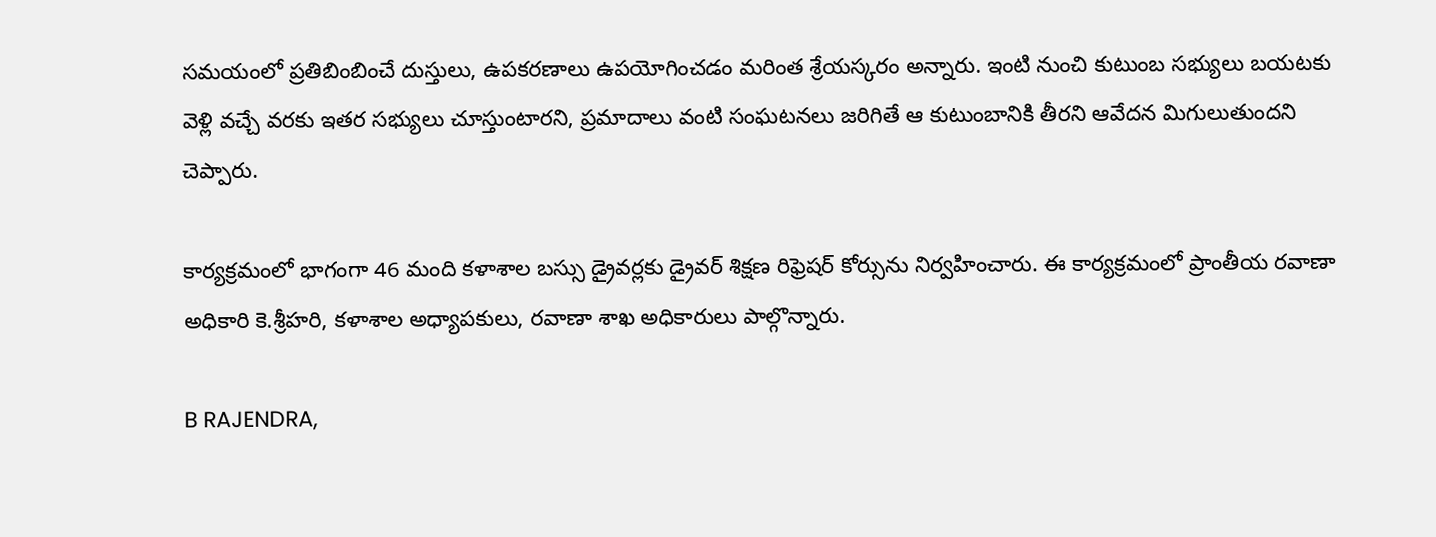సమయంలో ప్రతిబింబించే దుస్తులు, ఉపకరణాలు ఉపయోగించడం మరింత శ్రేయస్కరం అన్నారు. ఇంటి నుంచి కుటుంబ సభ్యులు బయటకు వెళ్లి వచ్చే వరకు ఇతర సభ్యులు చూస్తుంటారని, ప్రమాదాలు వంటి సంఘటనలు జరిగితే ఆ కుటుంబానికి తీరని ఆవేదన మిగులుతుందని చెప్పారు.

కార్యక్రమంలో భాగంగా 46 మంది కళాశాల బస్సు డ్రైవర్లకు డ్రైవర్ శిక్షణ రిఫ్రెషర్ కోర్సును నిర్వహించారు. ఈ కార్యక్రమంలో ప్రాంతీయ రవాణా అధికారి కె.శ్రీహరి, కళాశాల అధ్యాపకులు, రవాణా శాఖ అధికారులు పాల్గొన్నారు.

B RAJENDRA,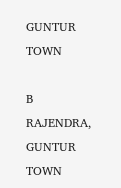GUNTUR TOWN

B RAJENDRA, GUNTUR TOWN